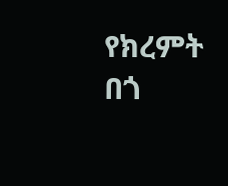የክረምት በጎ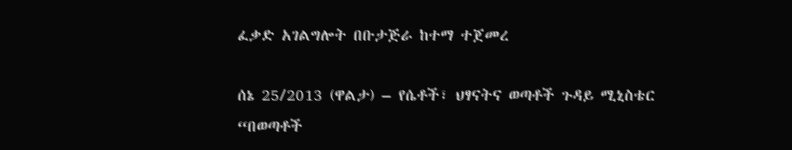ፈቃድ አገልግሎት በቡታጅራ ከተማ ተጀመረ

ሰኔ 25/2013 (ዋልታ) – የሴቶች፣ ህፃናትና ወጣቶች ጉዳይ ሚኒስቴር “በወጣቶች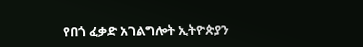የበጎ ፈቃድ አገልግሎት ኢትዮጵያን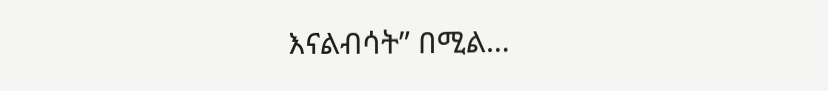እናልብሳት” በሚል…